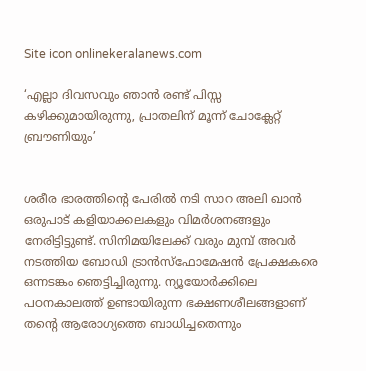Site icon onlinekeralanews.com

‘എല്ലാ ദിവസവും ഞാൻ രണ്ട് പിസ്സ കഴിക്കുമായിരുന്നു, പ്രാതലിന് മൂന്ന് ചോക്ലേറ്റ് ബ്രൗണിയും’


ശരീര ഭാരത്തിന്റെ പേരിൽ നടി സാറ അലി ഖാൻ ഒരുപാട് കളിയാക്കലകളും വിമർശനങ്ങളും നേരിട്ടിട്ടുണ്ട്. സിനിമയിലേക്ക് വരും മുമ്പ് അവർ നടത്തിയ ബോഡി ട്രാൻസ്ഫോമേഷൻ പ്രേക്ഷകരെ ഒന്നടങ്കം ഞെട്ടിച്ചിരുന്നു. ന്യൂയോർക്കിലെ പഠനകാലത്ത് ഉണ്ടായിരുന്ന ഭക്ഷണശീലങ്ങളാണ് തന്റെ ആരോഗ്യത്തെ ബാധിച്ചതെന്നും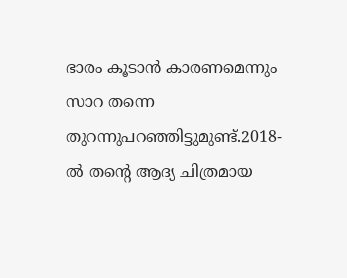ഭാരം കൂടാൻ കാരണമെന്നും സാറ തന്നെ തുറന്നുപറഞ്ഞിട്ടുമുണ്ട്.2018-ൽ തന്റെ ആദ്യ ചിത്രമായ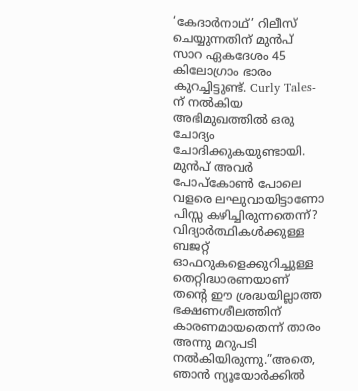‘കേദാർനാഥ്’ റിലീസ് ചെയ്യുന്നതിന് മുൻപ് സാറ ഏകദേശം 45 കിലോഗ്രാം ഭാരം കുറച്ചിട്ടുണ്ട്. Curly Tales-ന് നൽകിയ അഭിമുഖത്തിൽ ഒരു ചോദ്യം ചോദിക്കുകയുണ്ടായി. മുൻപ് അവർ പോപ്‌കോൺ പോലെ വളരെ ലഘുവായിട്ടാണോ പിസ്സ കഴിച്ചിരുന്നതെന്ന്? വിദ്യാർത്ഥികൾക്കുള്ള ബജറ്റ് ഓഫറുകളെക്കുറിച്ചുള്ള തെറ്റിദ്ധാരണയാണ് തന്റെ ഈ ശ്രദ്ധയില്ലാത്ത ഭക്ഷണശീലത്തിന് കാരണമായതെന്ന് താരം അന്നു മറുപടി നൽകിയിരുന്നു.”അതെ, ഞാൻ ന്യൂയോർക്കിൽ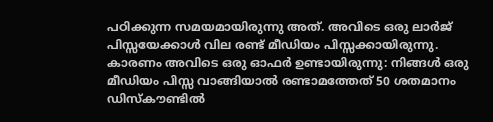പഠിക്കുന്ന സമയമായിരുന്നു അത്. അവിടെ ഒരു ലാർജ് പിസ്സയേക്കാൾ വില രണ്ട് മീഡിയം പിസ്സക്കായിരുന്നു. കാരണം അവിടെ ഒരു ഓഫർ ഉണ്ടായിരുന്നു: നിങ്ങൾ ഒരു മീഡിയം പിസ്സ വാങ്ങിയാൽ രണ്ടാമത്തേത് 50 ശതമാനം ഡിസ്‌കൗണ്ടിൽ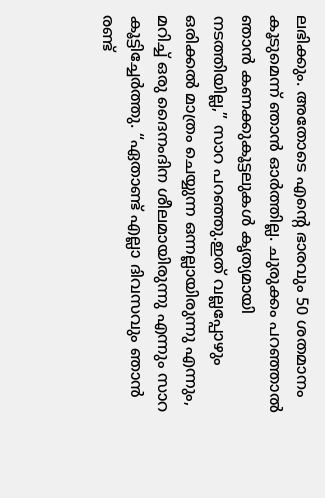ലഭിക്കും. അതോടെ എന്റെ ഭാരവും 50 ശതമാനം കൂടുമെന്ന് ഞാൻ ഓർത്തില്ല. ചുരുക്കം പറഞ്ഞാൽ ഞാൻ കണക്കുകൂട്ടലുകൾ കൃത്യമായി നടത്തിയില്ല,” സാറ പറഞ്ഞു.ഇത് വല്ലപ്പോഴും ഒരിക്കൽ മാത്രം ചെയ്യുന്ന ഒന്നല്ലായിരുന്നു എന്നും, മറിച്ച് ഒരു ദൈനംദിന ശീലമായിരുന്നു എന്നും സാറ കൂട്ടിച്ചേർത്തു. “ഏതാണ്ട് എല്ലാ ദിവസവും ഞാൻ രണ്ട്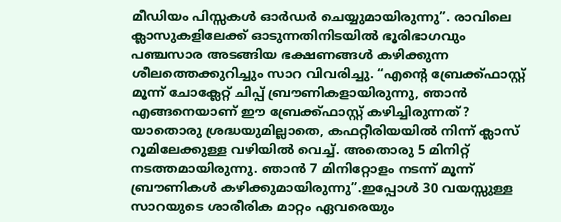മീഡിയം പിസ്സകൾ ഓർഡർ ചെയ്യുമായിരുന്നു”. രാവിലെ ക്ലാസുകളിലേക്ക് ഓടുന്നതിനിടയിൽ ഭൂരിഭാഗവും പഞ്ചസാര അടങ്ങിയ ഭക്ഷണങ്ങൾ കഴിക്കുന്ന ശീലത്തെക്കുറിച്ചും സാറ വിവരിച്ചു. “എന്റെ ബ്രേക്ക്ഫാസ്റ്റ് മൂന്ന് ചോക്ലേറ്റ് ചിപ്പ് ബ്രൗണികളായിരുന്നു, ഞാൻ എങ്ങനെയാണ് ഈ ബ്രേക്ക്ഫാസ്റ്റ് കഴിച്ചിരുന്നത്? യാതൊരു ശ്രദ്ധയുമില്ലാതെ, കഫറ്റീരിയയിൽ നിന്ന് ക്ലാസ് റൂമിലേക്കുള്ള വഴിയിൽ വെച്ച്. അതൊരു 5 മിനിറ്റ് നടത്തമായിരുന്നു. ഞാൻ 7 മിനിറ്റോളം നടന്ന് മൂന്ന് ബ്രൗണികൾ കഴിക്കുമായിരുന്നു”.ഇപ്പോൾ 30 വയസ്സുള്ള സാറയുടെ ശാരീരിക മാറ്റം ഏവരെയും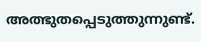അത്ഭുതപ്പെടുത്തുന്നുണ്ട്.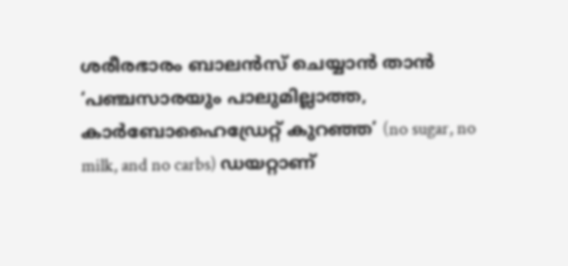ശരീരഭാരം ബാലൻസ് ചെയ്യാൻ താൻ ‘പഞ്ചസാരയും പാലുമില്ലാത്ത, കാർബോഹൈഡ്രേറ്റ് കുറഞ്ഞ’ (no sugar, no milk, and no carbs) ഡയറ്റാണ്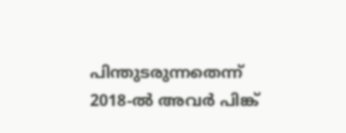പിന്തുടരുന്നതെന്ന് 2018-ൽ അവർ പിങ്ക്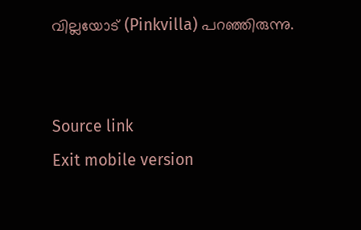വില്ലയോട് (Pinkvilla) പറഞ്ഞിരുന്നു.


Source link
Exit mobile version